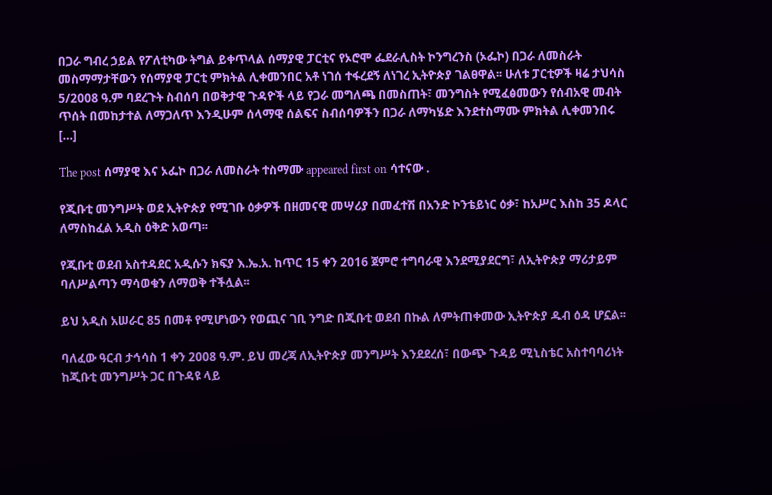በጋራ ግብረ ኃይል የፖለቲካው ትግል ይቀጥላል ሰማያዊ ፓርቲና የኦሮሞ ፌደራሊስት ኮንግረንስ (ኦፌኮ) በጋራ ለመስራት መስማማታቸውን የሰማያዊ ፓርቲ ምክትል ሊቀመንበር አቶ ነገሰ ተፋረደኝ ለነገረ ኢትዮጵያ ገልፀዋል፡፡ ሁለቱ ፓርቲዎች ዛሬ ታህሳስ 5/2008 ዓ.ም ባደረጉት ስብሰባ በወቅታዊ ጉዳዮች ላይ የጋራ መግለጫ በመስጠት፣ መንግስት የሚፈፅመውን የሰብአዊ መብት ጥሰት በመከታተል ለማጋለጥ እንዲሁም ሰላማዊ ሰልፍና ስብሰባዎችን በጋራ ለማካሄድ እንደተስማሙ ምክትል ሊቀመንበሩ […]

The post ሰማያዊ እና ኦፌኮ በጋራ ለመስራት ተስማሙ appeared first on ሳተናው .

የጂቡቲ መንግሥት ወደ ኢትዮጵያ የሚገቡ ዕቃዎች በዘመናዊ መሣሪያ በመፈተሽ በአንድ ኮንቴይነር ዕቃ፣ ከአሥር እስከ 35 ዶላር ለማስከፈል አዲስ ዕቅድ አወጣ፡፡

የጂቡቲ ወደብ አስተዳደር አዲሱን ክፍያ እ.ኤ.አ. ከጥር 15 ቀን 2016 ጀምሮ ተግባራዊ እንደሚያደርግ፣ ለኢትዮጵያ ማሪታይም ባለሥልጣን ማሳወቁን ለማወቅ ተችሏል፡፡

ይህ አዲስ አሠራር 85 በመቶ የሚሆነውን የወጪና ገቢ ንግድ በጂቡቲ ወደብ በኩል ለምትጠቀመው ኢትዮጵያ ዱብ ዕዳ ሆኗል፡፡

ባለፈው ዓርብ ታኅሳስ 1 ቀን 2008 ዓ.ም. ይህ መረጃ ለኢትዮጵያ መንግሥት እንደደረሰ፣ በውጭ ጉዳይ ሚኒስቴር አስተባባሪነት ከጂቡቲ መንግሥት ጋር በጉዳዩ ላይ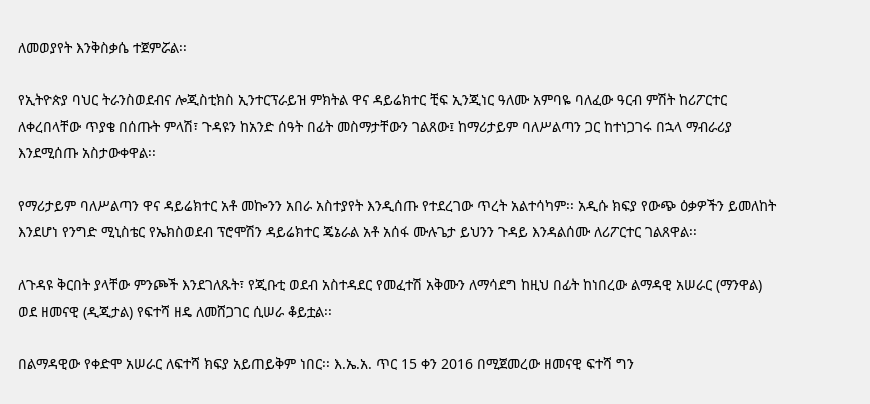ለመወያየት እንቅስቃሴ ተጀምሯል፡፡

የኢትዮጵያ ባህር ትራንስወደብና ሎጂስቲክስ ኢንተርፕራይዝ ምክትል ዋና ዳይሬክተር ቺፍ ኢንጂነር ዓለሙ አምባዬ ባለፈው ዓርብ ምሽት ከሪፖርተር ለቀረበላቸው ጥያቄ በሰጡት ምላሽ፣ ጉዳዩን ከአንድ ሰዓት በፊት መስማታቸውን ገልጸው፤ ከማሪታይም ባለሥልጣን ጋር ከተነጋገሩ በኋላ ማብራሪያ እንደሚሰጡ አስታውቀዋል፡፡

የማሪታይም ባለሥልጣን ዋና ዳይሬክተር አቶ መኰንን አበራ አስተያየት እንዲሰጡ የተደረገው ጥረት አልተሳካም፡፡ አዲሱ ክፍያ የውጭ ዕቃዎችን ይመለከት እንደሆነ የንግድ ሚኒስቴር የኤክስወደብ ፕሮሞሽን ዳይሬክተር ጄኔራል አቶ አሰፋ ሙሉጌታ ይህንን ጉዳይ እንዳልሰሙ ለሪፖርተር ገልጸዋል፡፡

ለጉዳዩ ቅርበት ያላቸው ምንጮች እንደገለጹት፣ የጂቡቲ ወደብ አስተዳደር የመፈተሽ አቅሙን ለማሳደግ ከዚህ በፊት ከነበረው ልማዳዊ አሠራር (ማንዋል) ወደ ዘመናዊ (ዲጂታል) የፍተሻ ዘዴ ለመሸጋገር ሲሠራ ቆይቷል፡፡

በልማዳዊው የቀድሞ አሠራር ለፍተሻ ክፍያ አይጠይቅም ነበር፡፡ እ.ኤ.አ. ጥር 15 ቀን 2016 በሚጀመረው ዘመናዊ ፍተሻ ግን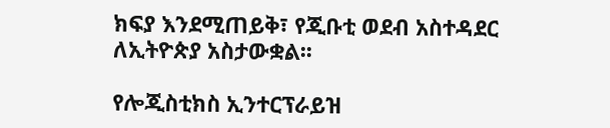ክፍያ እንደሚጠይቅ፣ የጂቡቲ ወደብ አስተዳደር ለኢትዮጵያ አስታውቋል፡፡

የሎጂስቲክስ ኢንተርፕራይዝ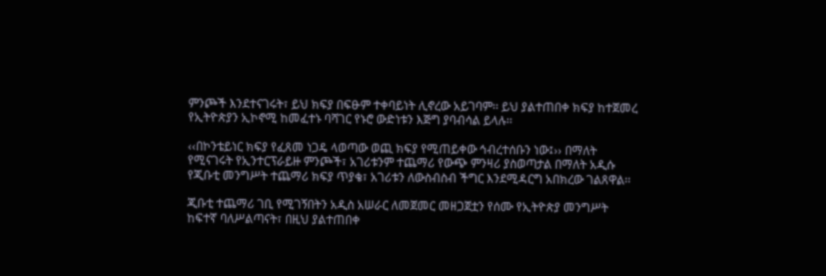ምንጮች እንደተናገሩት፣ ይህ ክፍያ በፍፁም ተቀባይነት ሊኖረው አይገባም፡፡ ይህ ያልተጠበቀ ክፍያ ከተጀመረ የኢትዮጵያን ኢኮኖሚ ከመፈተኑ ባሻገር የኑሮ ውድነቱን እጅግ ያባብሳል ይላሉ፡፡

‹‹በኮንቴይነር ክፍያ የፈጸመ ነጋዴ ላወጣው ወጪ ክፍያ የሚጠይቀው ኅብረተሰቡን ነው፤›› በማለት የሚናገሩት የኢንተርፕራይዙ ምንጮች፣ አገሪቱንም ተጨማሪ የውጭ ምንዛሪ ያስወጣታል በማለት አዲሱ የጂቡቲ መንግሥት ተጨማሪ ክፍያ ጥያቄ፣ አገሪቱን ለውስብስብ ችግር እንደሚዳርግ አበክረው ገልጸዋል፡፡

ጂቡቲ ተጨማሪ ገቢ የሚገኝበትን አዲስ አሠራር ለመጀመር መዘጋጀቷን የሰሙ የኢትዮጵያ መንግሥት ከፍተኛ ባለሥልጣናት፣ በዚህ ያልተጠበቀ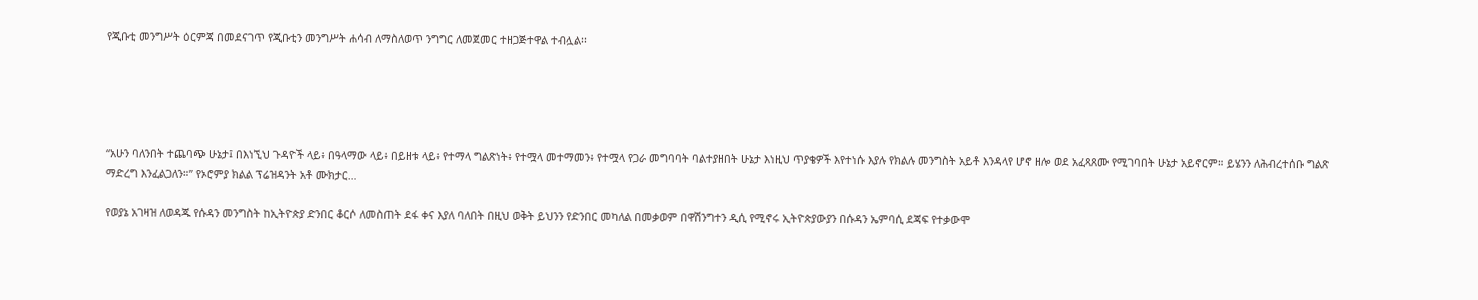የጂቡቲ መንግሥት ዕርምጃ በመደናገጥ የጂቡቲን መንግሥት ሐሳብ ለማስለወጥ ንግግር ለመጀመር ተዘጋጅተዋል ተብሏል፡፡





“አሁን ባለንበት ተጨባጭ ሁኔታ፤ በእነኚህ ጉዳዮች ላይ፥ በዓላማው ላይ፥ በይዘቱ ላይ፥ የተማላ ግልጽነት፥ የተሟላ መተማመን፥ የተሟላ የጋራ መግባባት ባልተያዘበት ሁኔታ እነዚህ ጥያቄዎች እየተነሱ እያሉ የክልሉ መንግስት አይቶ እንዳላየ ሆኖ ዘሎ ወደ አፈጻጸሙ የሚገባበት ሁኔታ አይኖርም። ይሄንን ለሕብረተሰቡ ግልጽ ማድረግ እንፈልጋለን።” የኦሮምያ ክልል ፕሬዝዳንት አቶ ሙክታር…

የወያኔ አገዛዝ ለወዳጁ የሱዳን መንግስት ከኢትዮጵያ ድንበር ቆርሶ ለመስጠት ደፋ ቀና እያለ ባለበት በዚህ ወቅት ይህንን የድንበር መካለል በመቃወም በዋሽንግተን ዲሲ የሚኖሩ ኢትዮጵያውያን በሱዳን ኤምባሲ ደጃፍ የተቃውሞ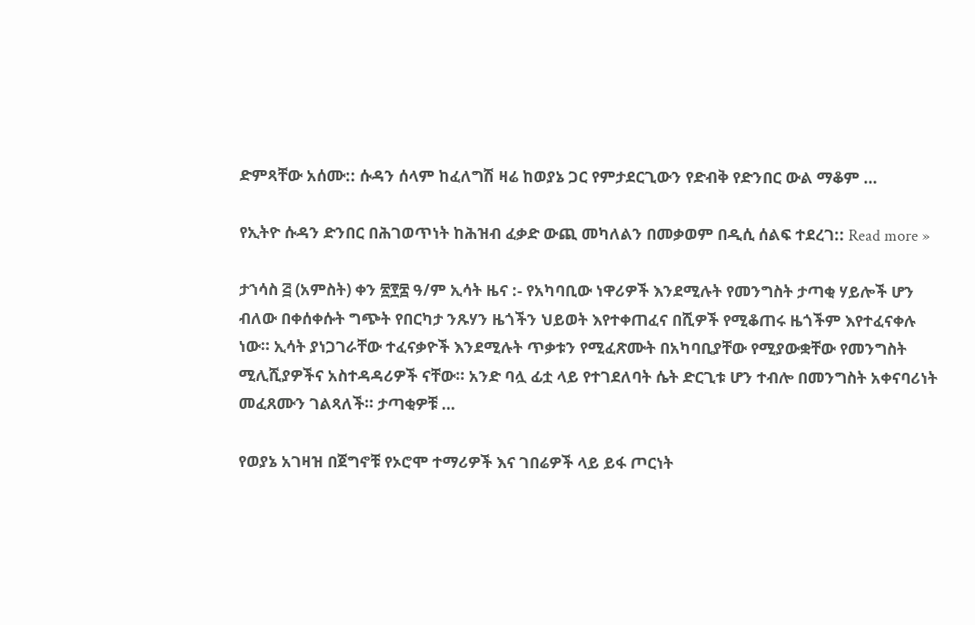ድምጻቸው አሰሙ:: ሱዳን ሰላም ከፈለግሽ ዛሬ ከወያኔ ጋር የምታደርጊውን የድብቅ የድንበር ውል ማቆም …

የኢትዮ ሱዳን ድንበር በሕገወጥነት ከሕዝብ ፈቃድ ውጪ መካለልን በመቃወም በዲሲ ሰልፍ ተደረገ:: Read more »

ታኀሳስ ፭ (አምስት) ቀን ፳፻፰ ዓ/ም ኢሳት ዜና :- የአካባቢው ነዋሪዎች እንደሚሉት የመንግስት ታጣቂ ሃይሎች ሆን ብለው በቀሰቀሱት ግጭት የበርካታ ንጹሃን ዜጎችን ህይወት እየተቀጠፈና በሺዎች የሚቆጠሩ ዜጎችም እየተፈናቀሉ ነው። ኢሳት ያነጋገራቸው ተፈናቃዮች እንደሚሉት ጥቃቱን የሚፈጽሙት በአካባቢያቸው የሚያውቋቸው የመንግስት ሚሊሺያዎችና አስተዳዳሪዎች ናቸው። አንድ ባሏ ፊቷ ላይ የተገደለባት ሴት ድርጊቱ ሆን ተብሎ በመንግስት አቀናባሪነት መፈጸሙን ገልጻለች። ታጣቂዎቹ …

የወያኔ አገዛዝ በጀግኖቹ የኦሮሞ ተማሪዎች እና ገበሬዎች ላይ ይፋ ጦርነት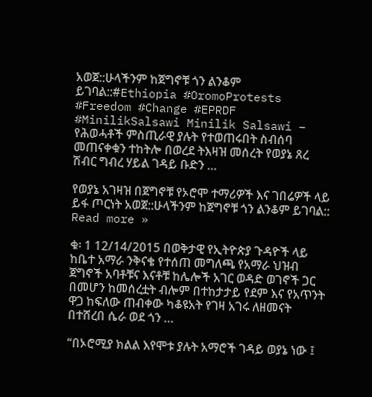አወጀ::ሁላችንም ከጀግኖቹ ጎን ልንቆም ይገባል::#Ethiopia #OromoProtests #Freedom #Change #EPRDF #MinilikSalsawi Minilik Salsawi – የሕወሓቶች ምስጢራዊ ያሉት የተወጠሩበት ስብሰባ መጠናቀቁን ተከትሎ በወረደ ትእዛዝ መሰረት የወያኔ ጸረ ሽብር ግብረ ሃይል ገዳይ ቡድን …

የወያኔ አገዛዝ በጀግኖቹ የኦሮሞ ተማሪዎች እና ገበሬዎች ላይ ይፋ ጦርነት አወጀ::ሁላችንም ከጀግኖቹ ጎን ልንቆም ይገባል:: Read more »

ቁ፡ 1 12/14/2015 በወቅታዊ የኢትዮጵያ ጉዳዮች ላይ ከቤተ አማራ ንቅናቄ የተሰጠ መግለጫ የአማራ ህዝብ ጀግኖች አባቶቹና እናቶቹ ከሌሎች አገር ወዳድ ወገኖች ጋር በመሆን ከመሰረቷት ብሎም በተከታታይ የደም እና የአጥንት ዋጋ ከፍለው ጠብቀው ካቆዩአት የገዛ አገሩ ለዘመናት በተሸረበ ሴራ ወደ ጎን …

“በኦሮሚያ ክልል እየሞቱ ያሉት አማሮች ገዳይ ወያኔ ነው ፤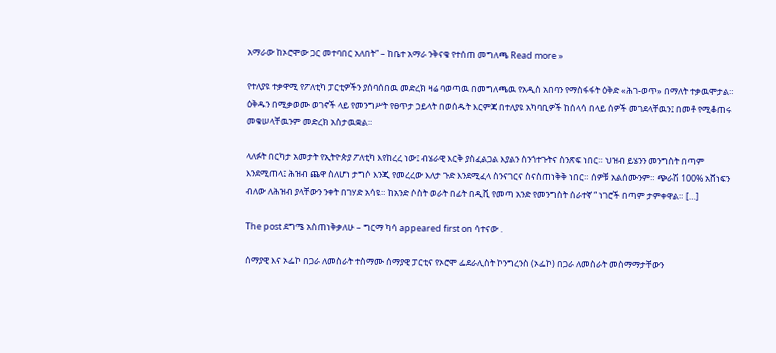አማራው ከኦሮሞው ጋር መተባበር አለበት” – ከቤተ አማራ ንቅናቄ የተሰጠ መግለጫ Read more »

የተለያዩ ተቃዋሚ የፖለቲካ ፓርቲዎችን ያሰባሰበዉ መድረክ ዛሬ ባወጣዉ በመግለጫዉ የአዲስ አበባን የማስፋፋት ዕቅድ «ሕገ-ወጥ» በማለት ተቃዉሞታል። ዕቅዱን በሚቃወሙ ወገኖች ላይ የመንግሥት የፀጥታ ኃይላት በወሰዱት እርምጃ በተለያዩ አካባቢዎች ከሰላሳ በላይ ሰዎች መገደላቸዉን፤ በመቶ የሚቆጠሩ መቁሠላቸዉንም መድረክ አስታዉቋል።

ላለፉት በርካታ አመታት የኢትዮጵያ ፖለቲካ እየከረረ ነው፤ ብሄራዊ እርቅ ያስፈልጋል እያልን ስንጎተጉትና ስንጽፍ ነበር። ህዝብ ይሄንን መንግስት በጣም እንደሚጠላ፤ ሕዝብ ጨዋ ስለሆነ ታግሶ እንጂ የመረረው እለታ ጉድ እንደሚፈላ ስንናገርና ስናስጠነቅቅ ነበር። ሰዎቹ አልሰሙንም። ጭራሽ 100% አሸነፍን ብለው ለሕዝብ ያላቸውን ንቀት በገሃድ አሳዩ። ከአንድ ሶስት ወራት በፊት በዲቪ የመጣ አንድ የመንግስት ሰራተኛ “ ነገሮች በጣም ታምቀዋል። […]

The post ደግሜ አስጠነቅቃለሁ – ግርማ ካሳ appeared first on ሳተናው .

ሰማያዊ እና ኦፌኮ በጋራ ለመስራት ተስማሙ ሰማያዊ ፓርቲና የኦሮሞ ፌደራሊስት ኮንግረንስ (ኦፌኮ) በጋራ ለመስራት መስማማታቸውን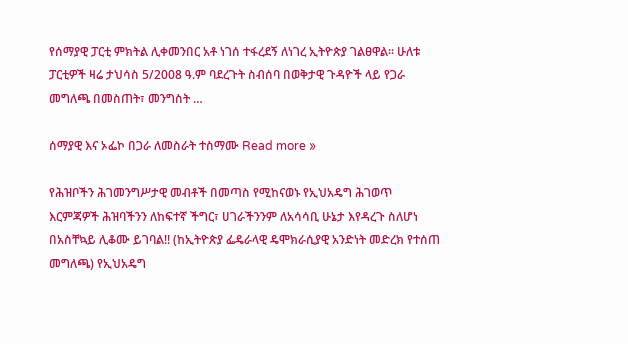የሰማያዊ ፓርቲ ምክትል ሊቀመንበር አቶ ነገሰ ተፋረደኝ ለነገረ ኢትዮጵያ ገልፀዋል፡፡ ሁለቱ ፓርቲዎች ዛሬ ታህሳስ 5/2008 ዓ.ም ባደረጉት ስብሰባ በወቅታዊ ጉዳዮች ላይ የጋራ መግለጫ በመስጠት፣ መንግስት …

ሰማያዊ እና ኦፌኮ በጋራ ለመስራት ተስማሙ Read more »

የሕዝቦችን ሕገመንግሥታዊ መብቶች በመጣስ የሚከናወኑ የኢህአዴግ ሕገወጥ እርምጃዎች ሕዝባችንን ለከፍተኛ ችግር፣ ሀገራችንንም ለአሳሳቢ ሁኔታ እየዳረጉ ስለሆነ በአስቸኳይ ሊቆሙ ይገባል!! (ከኢትዮጵያ ፌዴራላዊ ዴሞክራሲያዊ አንድነት መድረክ የተሰጠ መግለጫ) የኢህአዴግ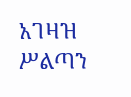አገዛዝ ሥልጣን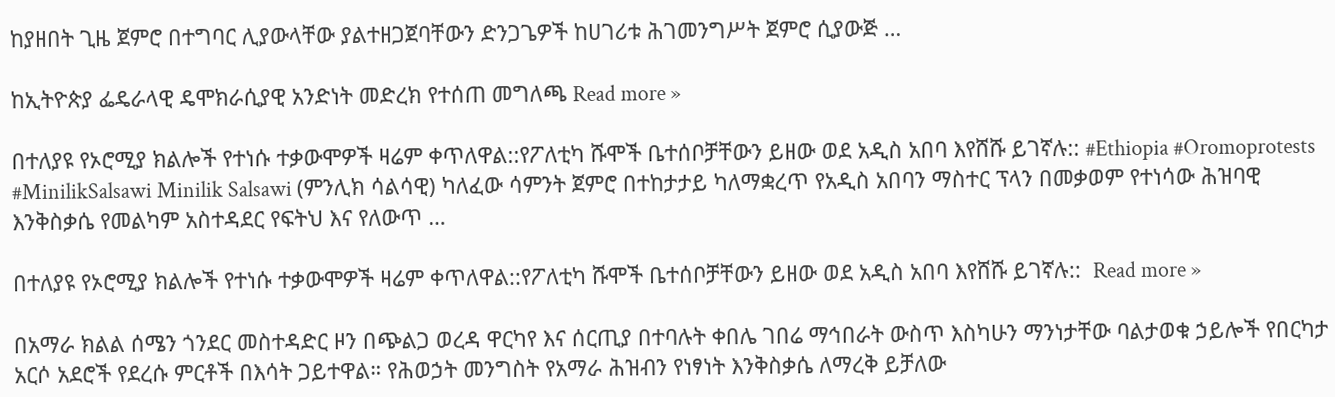ከያዘበት ጊዜ ጀምሮ በተግባር ሊያውላቸው ያልተዘጋጀባቸውን ድንጋጌዎች ከሀገሪቱ ሕገመንግሥት ጀምሮ ሲያውጅ …

ከኢትዮጵያ ፌዴራላዊ ዴሞክራሲያዊ አንድነት መድረክ የተሰጠ መግለጫ Read more »

በተለያዩ የኦሮሚያ ክልሎች የተነሱ ተቃውሞዎች ዛሬም ቀጥለዋል::የፖለቲካ ሹሞች ቤተሰቦቻቸውን ይዘው ወደ አዲስ አበባ እየሸሹ ይገኛሉ:: #Ethiopia #Oromoprotests #MinilikSalsawi Minilik Salsawi (ምንሊክ ሳልሳዊ) ካለፈው ሳምንት ጀምሮ በተከታታይ ካለማቋረጥ የአዲስ አበባን ማስተር ፕላን በመቃወም የተነሳው ሕዝባዊ እንቅስቃሴ የመልካም አስተዳደር የፍትህ እና የለውጥ …

በተለያዩ የኦሮሚያ ክልሎች የተነሱ ተቃውሞዎች ዛሬም ቀጥለዋል::የፖለቲካ ሹሞች ቤተሰቦቻቸውን ይዘው ወደ አዲስ አበባ እየሸሹ ይገኛሉ::  Read more »

በአማራ ክልል ሰሜን ጎንደር መስተዳድር ዞን በጭልጋ ወረዳ ዋርካየ እና ሰርጢያ በተባሉት ቀበሌ ገበሬ ማኅበራት ውስጥ እስካሁን ማንነታቸው ባልታወቁ ኃይሎች የበርካታ አርሶ አደሮች የደረሱ ምርቶች በእሳት ጋይተዋል። የሕወኃት መንግስት የአማራ ሕዝብን የነፃነት እንቅስቃሴ ለማረቅ ይቻለው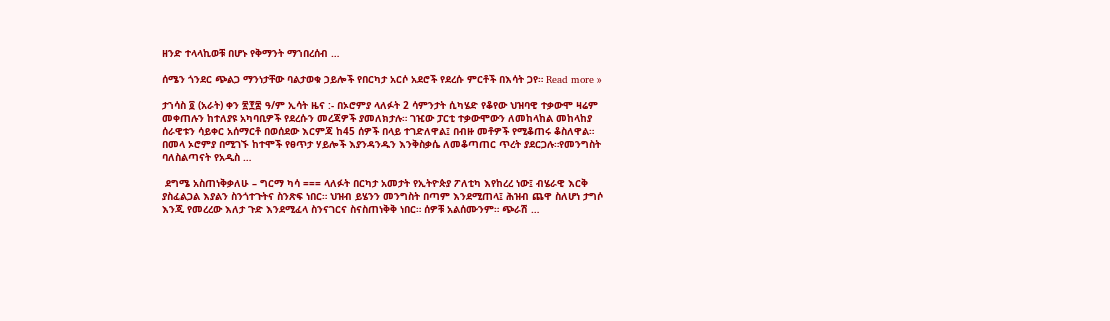ዘንድ ተላላኪወቹ በሆኑ የቅማንት ማኀበረሰብ …

ሰሜን ጎንደር ጭልጋ ማንነታቸው ባልታወቁ ኃይሎች የበርካታ አርሶ አደሮች የደረሱ ምርቶች በእሳት ጋየ። Read more »

ታኀሳስ ፬ (አራት) ቀን ፳፻፰ ዓ/ም ኢሳት ዜና :- በኦሮምያ ላለፉት 2 ሳምንታት ሲካሄድ የቆየው ህዝባዊ ተቃውሞ ዛሬም መቀጠሉን ከተለያዩ አካባቢዎች የደረሱን መረጃዎች ያመለክታሉ። ገዢው ፓርቲ ተቃውሞውን ለመከላከል መከላከያ ሰራዊቱን ሳይቀር አሰማርቶ በወሰደው እርምጃ ከ45 ሰዎች በላይ ተገድለዋል፤ በብዙ መቶዎች የሚቆጠሩ ቆስለዋል። በመላ ኦሮምያ በሚገኙ ከተሞች የፀጥታ ሃይሎች እያንዳንዱን እንቅስቃሴ ለመቆጣጠር ጥረት ያደርጋሉ።የመንግስት ባለስልጣናት የአዲስ …

 ደግሜ አስጠነቅቃለሁ – ግርማ ካሳ === ላለፉት በርካታ አመታት የኢትዮጵያ ፖለቲካ እየከረረ ነው፤ ብሄራዊ እርቅ ያስፈልጋል እያልን ስንጎተጉትና ስንጽፍ ነበር። ህዝብ ይሄንን መንግስት በጣም እንደሚጠላ፤ ሕዝብ ጨዋ ስለሆነ ታግሶ እንጂ የመረረው እለታ ጉድ እንደሚፈላ ስንናገርና ስናስጠነቅቅ ነበር። ሰዎቹ አልሰሙንም። ጭራሽ …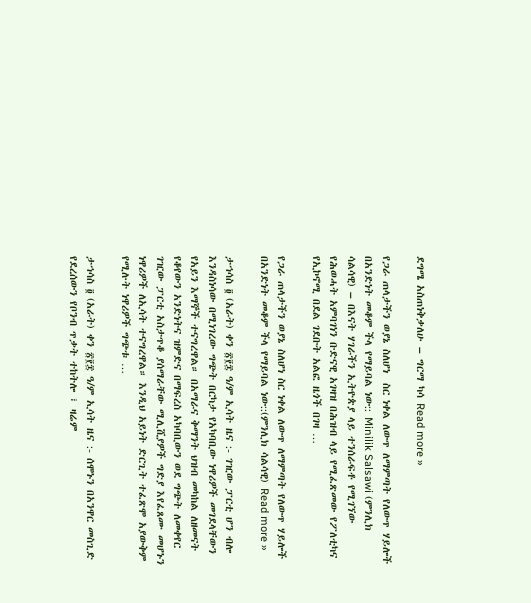ደግሜ አስጠነቅቃለሁ – ግርማ ካሳ Read more »

የጋራ ጠላታችን ወያኔ ስለሆነ  ስር ነቀል ለውጥ ለማምጣት የለውጥ ሃይሎች በአንድነት መቆም ችላ የማይባል ነው:: Minilik Salsawi (ምንሊክ ሳልሳዊ) – በእናት ሃገራችን ኢትዮጵያ ላይ ተንሰራፍቶ የሚገኘው የሕወሓት አምባገነን ቡድናዊ አገዛዝ በሕዝብ ላይ የሚፈጽመው የፖለቲካና የኢኮኖሚ በደል ገደቡት አልፎ ዜጎች በገዛ …

የጋራ ጠላታችን ወያኔ ስለሆነ ስር ነቀል ለውጥ ለማምጣት የለውጥ ሃይሎች በአንድነት መቆም ችላ የማይባል ነው::(ምንሊክ ሳልሳዊ) Read more »

ታኀሳስ ፬ (አራት) ቀን ፳፻፰ ዓ/ም ኢሳት ዜና :- ገዢው ፓርቲ ሆን ብሎ እንዳስነሳው በሚነገረው ግጭት በርካታ የአካባቢው ነዋሪዎች መገደላቸውን የአይን እማኞች ተናግረዋል። በአማራና ቅማንት ህዝብ መካከል ለዘመናት የቆየውን አንድነትና ዝምድና በማፍረስ አካባቢውን ወደ ግጭት ለመቀየር ገዢው ፓርቲ አስታጥቆ ያሰማራቸው ሚሊሺያዎች ግድያ እየፈጸሙ መሆኑን ነዋሪዎች ለኢሳት ተናግረዋል። እንዲህ አይነት ድርጊት ተፈጽሞ አያውቅም የሚሉት ነዋሪዎች ግጭቱ …

ታኀሳስ ፬ (አራት) ቀን ፳፻፰ ዓ/ም ኢሳት ዜና :- ሰሞኑን በአንዋር መስጊድ የደረሰውን የቦንብ ጥቃት ተከትሎ ፣ ዛሬም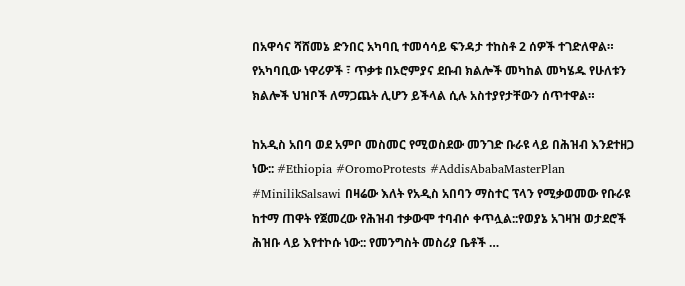በአዋሳና ሻሸመኔ ድንበር አካባቢ ተመሳሳይ ፍንዳታ ተከስቶ 2 ሰዎች ተገድለዋል። የአካባቢው ነዋሪዎች ፣ ጥቃቱ በኦሮምያና ደቡብ ክልሎች መካከል መካሄዱ የሁለቱን ክልሎች ህዝቦች ለማጋጨት ሊሆን ይችላል ሲሉ አስተያየታቸውን ሰጥተዋል።

ከአዲስ አበባ ወደ አምቦ መስመር የሚወስደው መንገድ ቡራዩ ላይ በሕዝብ እንደተዘጋ ነው:: #Ethiopia #OromoProtests #AddisAbabaMasterPlan #MinilikSalsawi በዛሬው እለት የአዲስ አበባን ማስተር ፕላን የሚቃወመው የቡራዩ ከተማ ጠዋት የጀመረው የሕዝብ ተቃውሞ ተባብሶ ቀጥሏል::የወያኔ አገዛዝ ወታደሮች ሕዝቡ ላይ እየተኮሱ ነው:: የመንግስት መስሪያ ቤቶች …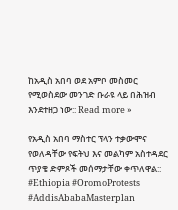ከአዲስ አበባ ወደ አምቦ መስመር የሚወስደው መንገድ ቡራዩ ላይ በሕዝብ እንደተዘጋ ነው:: Read more »

የአዲስ አበባ ማስተር ፕላን ተቃውሞና የወለዳቸው የፍትህ እና መልካም አስተዳደር ጥያቄ ድምጾች መሰማታቸው ቀጥለዋል:: #Ethiopia #OromoProtests #AddisAbabaMasterplan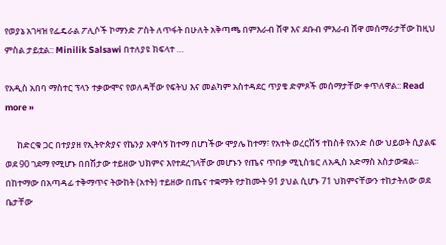የወያኔ አገዛዝ የፌዴራል ፖሊሶች ኮማንድ ፖስት ለጥፋት በሁለት አቅጣጫ በምእራብ ሸዋ እና ደቡብ ምእራብ ሸዋ መሰማራታቸው ከዚህ ምስል ታይቷል:: Minilik Salsawi በተለያዩ ክፍላተ …

የአዲስ አበባ ማስተር ፕላን ተቃውሞና የወለዳቸው የፍትህ እና መልካም አስተዳደር ጥያቄ ድምጾች መሰማታቸው ቀጥለዋል:: Read more »

      ከድርቁ ጋር በተያያዘ የኢትዮጵያና የኬንያ አዋሳኝ ከተማ በሆነችው ሞያሌ ከተማ፣ የአተት ወረርሽኝ ተከስቶ የአንድ ሰው ህይወት ሲያልፍ ወደ 90 ገደማ የሚሆኑ በበሽታው ተይዘው ህክምና እየተደረገላቸው መሆኑን የጤና ጥበቃ ሚኒስቴር ለአዲስ አድማስ አስታውቋል፡፡
በከተማው በአጣዳፊ ተቅማጥና ትውከት (አተት) ተይዘው በጤና ተቋማት የታከሙት 91 ያህል ሲሆኑ 71 ህክምናቸውን ተከታትለው ወደ ቤታቸው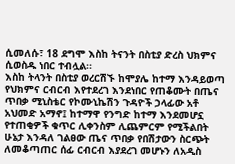ሲመለሱ፣ 18 ደግሞ እስከ ትናንት በስቲያ ድረስ ህክምና ሲወስዱ ነበር ተብሏል፡፡
እስከ ትላንት በስቲያ ወረርሽኙ ከሞያሌ ከተማ እንዳይወጣ የህክምና ርብርብ እየተደረገ እንደነበር የጠቆሙት በጤና ጥበቃ ሚኒስቴር የኮሙኒኬሽን ጉዳዮች ኃላፊው አቶ አህመድ አማኖ፤ ከተማዋ የንግድ ከተማ እንደመሆኗ የተጠቂዎች ቁጥር ሊቀንስም ሊጨምርም የሚችልበት ሁኔታ እንዳለ ገልፀው ጤና ጥበቃ የበሽታውን ስርጭት ለመቆጣጠር ሰፊ ርብርብ እያደረገ መሆኑን ለአዲስ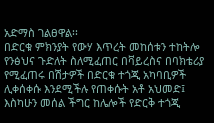አድማስ ገልፀዋል፡፡
በድርቁ ምክንያት የውሃ እጥረት መከሰቱን ተከትሎ የንፅህና ጉድለት ስለሚፈጠር በቫይረስና በባክቴሪያ የሚፈጠሩ በሽታዎች በድርቁ ተጎጂ አካባቢዎች ሊቀሰቀሱ እንደሚችሉ የጠቀሱት አቶ አህመድ፤ እስካሁን መሰል ችግር ከሌሎች የድርቅ ተጎጂ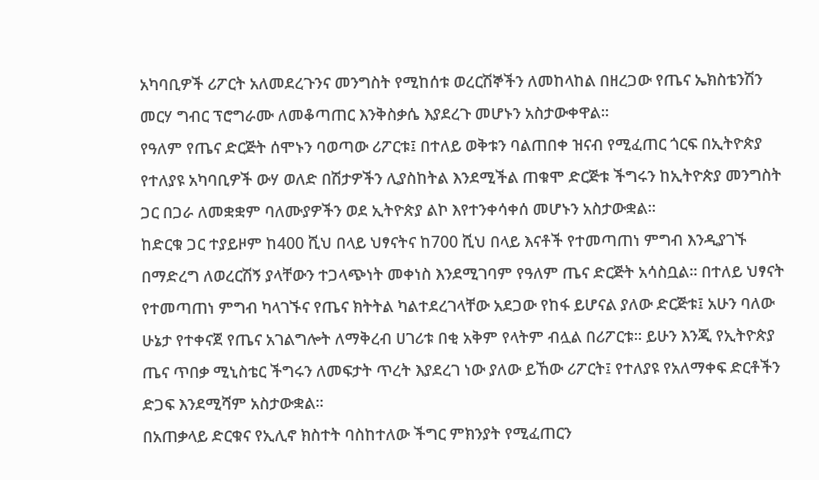አካባቢዎች ሪፖርት አለመደረጉንና መንግስት የሚከሰቱ ወረርሽኞችን ለመከላከል በዘረጋው የጤና ኤክስቴንሽን መርሃ ግብር ፕሮግራሙ ለመቆጣጠር እንቅስቃሴ እያደረጉ መሆኑን አስታውቀዋል፡፡
የዓለም የጤና ድርጅት ሰሞኑን ባወጣው ሪፖርቱ፤ በተለይ ወቅቱን ባልጠበቀ ዝናብ የሚፈጠር ጎርፍ በኢትዮጵያ የተለያዩ አካባቢዎች ውሃ ወለድ በሽታዎችን ሊያስከትል እንደሚችል ጠቁሞ ድርጅቱ ችግሩን ከኢትዮጵያ መንግስት ጋር በጋራ ለመቋቋም ባለሙያዎችን ወደ ኢትዮጵያ ልኮ እየተንቀሳቀሰ መሆኑን አስታውቋል፡፡
ከድርቁ ጋር ተያይዞም ከ400 ሺህ በላይ ህፃናትና ከ700 ሺህ በላይ እናቶች የተመጣጠነ ምግብ እንዲያገኙ በማድረግ ለወረርሽኝ ያላቸውን ተጋላጭነት መቀነስ እንደሚገባም የዓለም ጤና ድርጅት አሳስቧል፡፡ በተለይ ህፃናት የተመጣጠነ ምግብ ካላገኙና የጤና ክትትል ካልተደረገላቸው አደጋው የከፋ ይሆናል ያለው ድርጅቱ፤ አሁን ባለው ሁኔታ የተቀናጀ የጤና አገልግሎት ለማቅረብ ሀገሪቱ በቂ አቅም የላትም ብሏል በሪፖርቱ፡፡ ይሁን እንጂ የኢትዮጵያ ጤና ጥበቃ ሚኒስቴር ችግሩን ለመፍታት ጥረት እያደረገ ነው ያለው ይኸው ሪፖርት፤ የተለያዩ የአለማቀፍ ድርቶችን ድጋፍ እንደሚሻም አስታውቋል፡፡
በአጠቃላይ ድርቁና የኢሊኖ ክስተት ባስከተለው ችግር ምክንያት የሚፈጠርን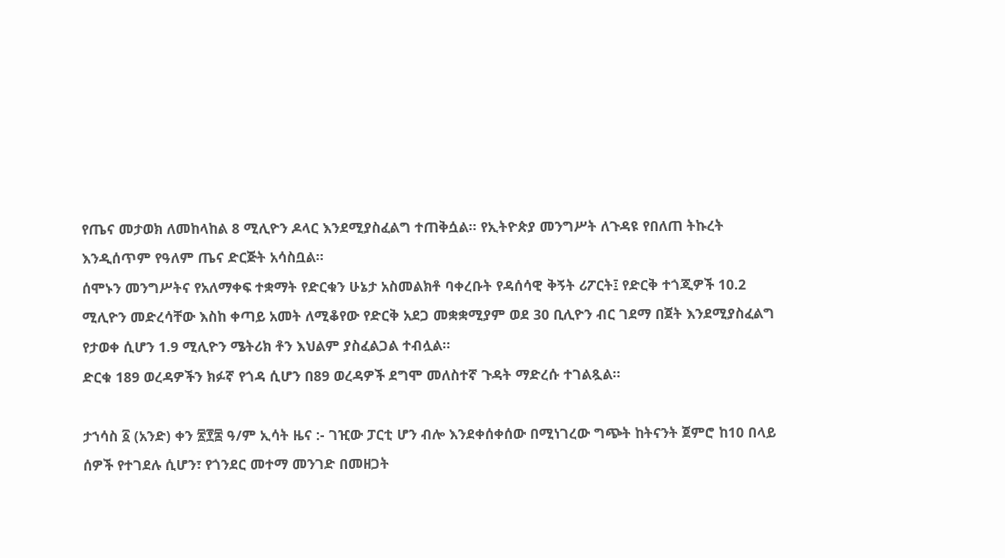የጤና መታወክ ለመከላከል 8 ሚሊዮን ዶላር እንደሚያስፈልግ ተጠቅሷል፡፡ የኢትዮጵያ መንግሥት ለጉዳዩ የበለጠ ትኩረት እንዲሰጥም የዓለም ጤና ድርጅት አሳስቧል።
ሰሞኑን መንግሥትና የአለማቀፍ ተቋማት የድርቁን ሁኔታ አስመልክቶ ባቀረቡት የዳሰሳዊ ቅኝት ሪፖርት፤ የድርቅ ተጎጂዎች 10.2 ሚሊዮን መድረሳቸው እስከ ቀጣይ አመት ለሚቆየው የድርቅ አደጋ መቋቋሚያም ወደ 30 ቢሊዮን ብር ገደማ በጀት እንደሚያስፈልግ የታወቀ ሲሆን 1.9 ሚሊዮን ሜትሪክ ቶን እህልም ያስፈልጋል ተብሏል፡፡
ድርቁ 189 ወረዳዎችን ክፉኛ የጎዳ ሲሆን በ89 ወረዳዎች ደግሞ መለስተኛ ጉዳት ማድረሱ ተገልጿል፡፡

ታኀሳስ ፩ (አንድ) ቀን ፳፻፰ ዓ/ም ኢሳት ዜና :- ገዢው ፓርቲ ሆን ብሎ እንደቀሰቀሰው በሚነገረው ግጭት ከትናንት ጀምሮ ከ10 በላይ ሰዎች የተገደሉ ሲሆን፣ የጎንደር መተማ መንገድ በመዘጋት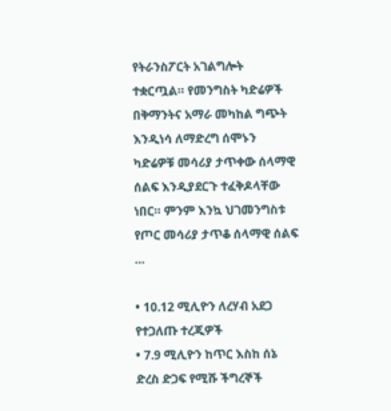የትራንስፖርት አገልግሎት ተቋርጧል። የመንግስት ካድሬዎች በቅማንትና አማራ መካከል ግጭት እንዲነሳ ለማድረግ ሰሞኑን ካድሬዎቹ መሳሪያ ታጥቀው ሰላማዊ ሰልፍ እንዲያደርጉ ተፈቅዶላቸው ነበር። ምንም እንኳ ህገመንግስቱ የጦር መሳሪያ ታጥቆ ሰላማዊ ሰልፍ …

• 10.12 ሚሊዮን ለረሃብ አደጋ የተጋለጡ ተረጂዎች
• 7.9 ሚሊዮን ከጥር እስከ ሰኔ ድረስ ድጋፍ የሚሹ ችግረኞች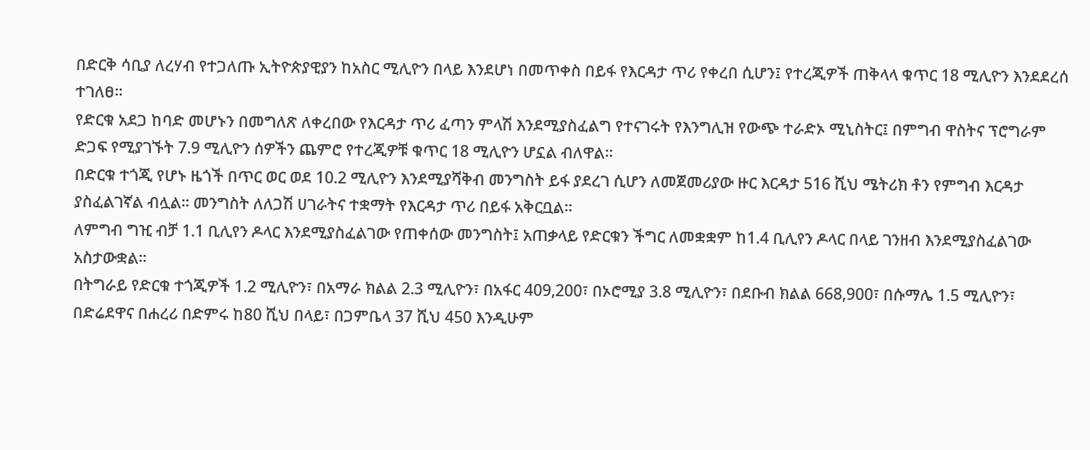በድርቅ ሳቢያ ለረሃብ የተጋለጡ ኢትዮጵያዊያን ከአስር ሚሊዮን በላይ እንደሆነ በመጥቀስ በይፋ የእርዳታ ጥሪ የቀረበ ሲሆን፤ የተረጂዎች ጠቅላላ ቁጥር 18 ሚሊዮን እንደደረሰ ተገለፀ፡፡
የድርቁ አደጋ ከባድ መሆኑን በመግለጽ ለቀረበው የእርዳታ ጥሪ ፈጣን ምላሽ እንደሚያስፈልግ የተናገሩት የእንግሊዝ የውጭ ተራድኦ ሚኒስትር፤ በምግብ ዋስትና ፕሮግራም ድጋፍ የሚያገኙት 7.9 ሚሊዮን ሰዎችን ጨምሮ የተረጂዎቹ ቁጥር 18 ሚሊዮን ሆኗል ብለዋል፡፡
በድርቁ ተጎጂ የሆኑ ዜጎች በጥር ወር ወደ 10.2 ሚሊዮን እንደሚያሻቅብ መንግስት ይፋ ያደረገ ሲሆን ለመጀመሪያው ዙር እርዳታ 516 ሺህ ሜትሪክ ቶን የምግብ እርዳታ ያስፈልገኛል ብሏል፡፡ መንግስት ለለጋሽ ሀገራትና ተቋማት የእርዳታ ጥሪ በይፋ አቅርቧል፡፡
ለምግብ ግዢ ብቻ 1.1 ቢሊየን ዶላር እንደሚያስፈልገው የጠቀሰው መንግስት፤ አጠቃላይ የድርቁን ችግር ለመቋቋም ከ1.4 ቢሊየን ዶላር በላይ ገንዘብ እንደሚያስፈልገው አስታውቋል፡፡
በትግራይ የድርቁ ተጎጂዎች 1.2 ሚሊዮን፣ በአማራ ክልል 2.3 ሚሊዮን፣ በአፋር 409,200፣ በኦሮሚያ 3.8 ሚሊዮን፣ በደቡብ ክልል 668,900፣ በሱማሌ 1.5 ሚሊዮን፣ በድሬደዋና በሐረሪ በድምሩ ከ80 ሺህ በላይ፣ በጋምቤላ 37 ሺህ 450 እንዲሁም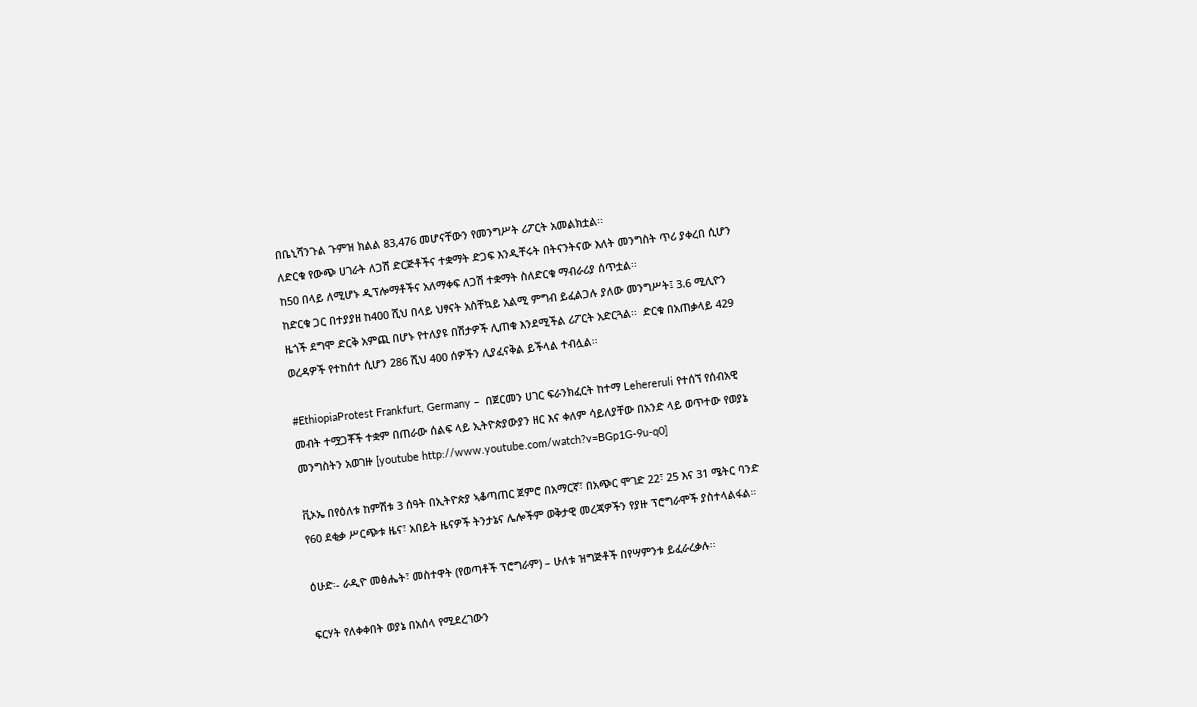በቤኒሻንጉል ጉምዝ ክልል 83,476 መሆናቸውን የመንግሥት ሪፖርት አመልክቷል፡፡
ለድርቁ የውጭ ሀገራት ለጋሽ ድርጅቶችና ተቋማት ድጋፍ እንዲቸሩት በትናንትናው እለት መንግስት ጥሪ ያቀረበ ሲሆን ከ50 በላይ ለሚሆኑ ዲፕሎማቶችና አለማቀፍ ለጋሽ ተቋማት ስለድርቁ ማብራሪያ ሰጥቷል፡፡
ከድርቁ ጋር በተያያዘ ከ400 ሺህ በላይ ህፃናት አስቸኳይ አልሚ ምግብ ይፈልጋሉ ያለው መንግሥት፤ 3.6 ሚሊዮን ዜጎች ደግሞ ድርቅ አምጪ በሆኑ የተለያዩ በሽታዎች ሊጠቁ እንደሚችል ሪፖርት አድርጓል፡፡  ድርቁ በአጠቃላይ 429 ወረዳዎች የተከሰተ ሲሆን 286 ሺህ 400 ሰዎችን ሊያፈናቅል ይችላል ተብሏል፡፡

#EthiopiaProtest Frankfurt, Germany –  በጀርመን ሀገር ፍራንክፈርት ከተማ Lehereruli የተሰኘ የሰብአዊ መብት ተሟጋቾች ተቋም በጠራው ሰልፍ ላይ ኢትዮጵያውያን ዘር እና ቀለም ሳይለያቸው በአንድ ላይ ወጥተው የወያኔ መንግስትን አወገዙ [youtube http://www.youtube.com/watch?v=BGp1G-9u-q0]

ቪኦኤ በየዕለቱ ከምሽቱ 3 ሰዓት በኢትዮጵያ ኣቆጣጠር ጀምሮ በአማርኛ፣ በአጭር ሞገድ 22፣ 25 እና 31 ሜትር ባንድ የ60 ደቂቃ ሥርጭቱ ዜና፣ አበይት ዜናዎች ትንታኔና ሌሎችም ወቅታዊ መረጃዎችን የያዙ ፕሮግራሞች ያስተላልፋል።

ዕሁድ፡- ራዲዮ መፅሔት፣ መስተዋት (የወጣቶች ፕሮግራም) – ሁለቱ ዝግጅቶች በየሣምንቱ ይፈራረቃሉ፡፡

ፍርሃት የለቀቀበት ወያኔ በአሰላ የሚደረገውን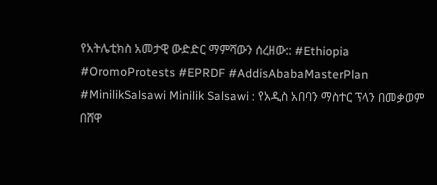የአትሌቲክስ አመታዊ ውድድር ማምሻውን ሰረዘው:: #Ethiopia #OromoProtests #EPRDF #AddisAbabaMasterPlan #MinilikSalsawi Minilik Salsawi : የአዲስ አበባን ማስተር ፕላን በመቃወም በሸዋ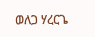ወለጋ ሃረርጌ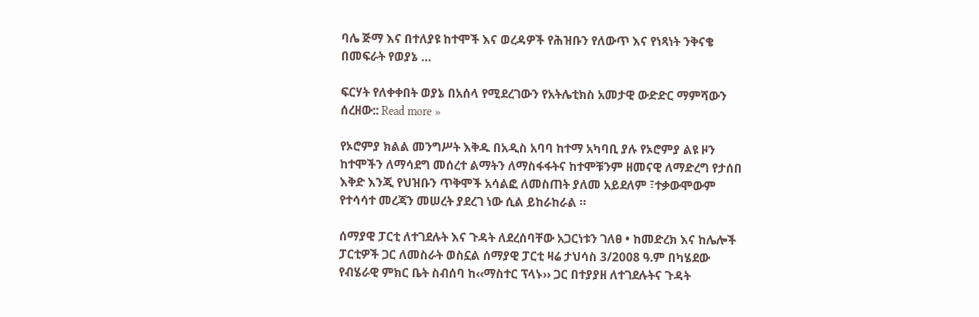ባሌ ጅማ እና በተለያዩ ከተሞች እና ወረዳዎች የሕዝቡን የለውጥ እና የነጻነት ንቅናቄ በመፍራት የወያኔ …

ፍርሃት የለቀቀበት ወያኔ በአሰላ የሚደረገውን የአትሌቲክስ አመታዊ ውድድር ማምሻውን ሰረዘው:: Read more »

የኦሮምያ ክልል መንግሥት እቅዱ በአዲስ አባባ ከተማ አካባቢ ያሉ የኦሮምያ ልዩ ዞን ከተሞችን ለማሳደግ መሰረተ ልማትን ለማስፋፋትና ከተሞቹንም ዘመናዊ ለማድረግ የታሰበ እቅድ እንጂ የህዝቡን ጥቅሞች አሳልፎ ለመስጠት ያለመ አይደለም ፣ተቃውሞውም የተሳሳተ መረጃን መሠረት ያደረገ ነው ሲል ይከራከራል ።

ሰማያዊ ፓርቲ ለተገደሉት እና ጉዳት ለደረሰባቸው አጋርነቱን ገለፀ • ከመድረክ እና ከሌሎች ፓርቲዎች ጋር ለመስራት ወስኗል ሰማያዊ ፓርቲ ዛሬ ታህሳስ 3/2008 ዓ.ም በካሄደው የብሄራዊ ምክር ቤት ስብሰባ ከ‹‹ማስተር ፕላኑ›› ጋር በተያያዘ ለተገደሉትና ጉዳት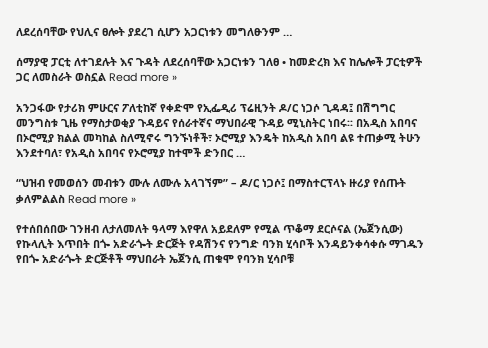ለደረሰባቸው የህሊና ፀሎት ያደረገ ሲሆን አጋርነቱን መግለፁንም …

ሰማያዊ ፓርቲ ለተገደሉት እና ጉዳት ለደረሰባቸው አጋርነቱን ገለፀ • ከመድረክ እና ከሌሎች ፓርቲዎች ጋር ለመስራት ወስኗል Read more »

አንጋፋው የታሪክ ምሁርና ፖለቲከኛ የቀድሞ የኢፌዲሪ ፕሬዚንት ዶ/ር ነጋሶ ጊዳዳ፤ በሽግግር መንግስቱ ጊዜ የማስታወቂያ ጉዳይና የሰራተኛና ማህበራዊ ጉዳይ ሚኒስትር ነበሩ፡፡ በአዲስ አበባና በኦሮሚያ ክልል መካከል ስለሚኖሩ ግንኙነቶች፣ ኦሮሚያ እንዴት ከአዲስ አበባ ልዩ ተጠቃሚ ትሁን እንደተባለ፣ የአዲስ አበባና የኦሮሚያ ከተሞች ድንበር …

“ህዝብ የመወሰን መብቱን ሙሉ ለሙሉ አላገኘም” – ዶ/ር ነጋሶ፤ በማስተርፕላኑ ዙሪያ የሰጡት ቃለምልልስ Read more »

የተሰበሰበው ገንዘብ ለታለመለት ዓላማ እየዋለ አይደለም የሚል ጥቆማ ደርሶናል (ኤጀንሲው) የኩላሊት እጥበት በጐ አድራጐት ድርጅት የዳሽንና የንግድ ባንክ ሂሳቦች እንዳይንቀሳቀሱ ማገዱን የበጐ አድራጐት ድርጅቶች ማህበራት ኤጀንሲ ጠቁሞ የባንክ ሂሳቦቹ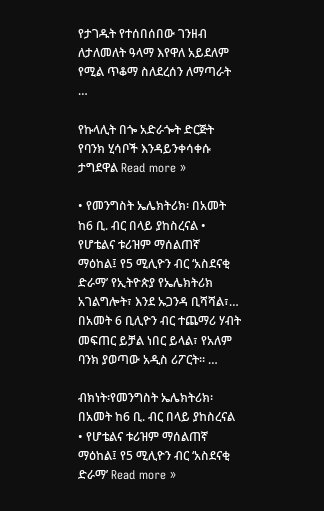የታገዱት የተሰበሰበው ገንዘብ ለታለመለት ዓላማ እየዋለ አይደለም የሚል ጥቆማ ስለደረሰን ለማጣራት …

የኩላሊት በጐ አድራጐት ድርጅት የባንክ ሂሳቦች እንዳይንቀሳቀሱ ታግደዋል Read more »

• የመንግስት ኤሌክትሪክ፡ በአመት ከ6 ቢ. ብር በላይ ያከስረናል • የሆቴልና ቱሪዝም ማሰልጠኛ ማዕከል፤ የ5 ሚሊዮን ብር ‘አስደናቂ ድራማ’ የኢትዮጵያ የኤሌክትሪክ አገልግሎት፣ እንደ ኡጋንዳ ቢሻሻል፣… በአመት 6 ቢሊዮን ብር ተጨማሪ ሃብት መፍጠር ይቻል ነበር ይላል፣ የአለም ባንክ ያወጣው አዲስ ሪፖርት። …

ብክነት፡የመንግስት ኤሌክትሪክ፡ በአመት ከ6 ቢ. ብር በላይ ያከስረናል • የሆቴልና ቱሪዝም ማሰልጠኛ ማዕከል፤ የ5 ሚሊዮን ብር ‘አስደናቂ ድራማ’ Read more »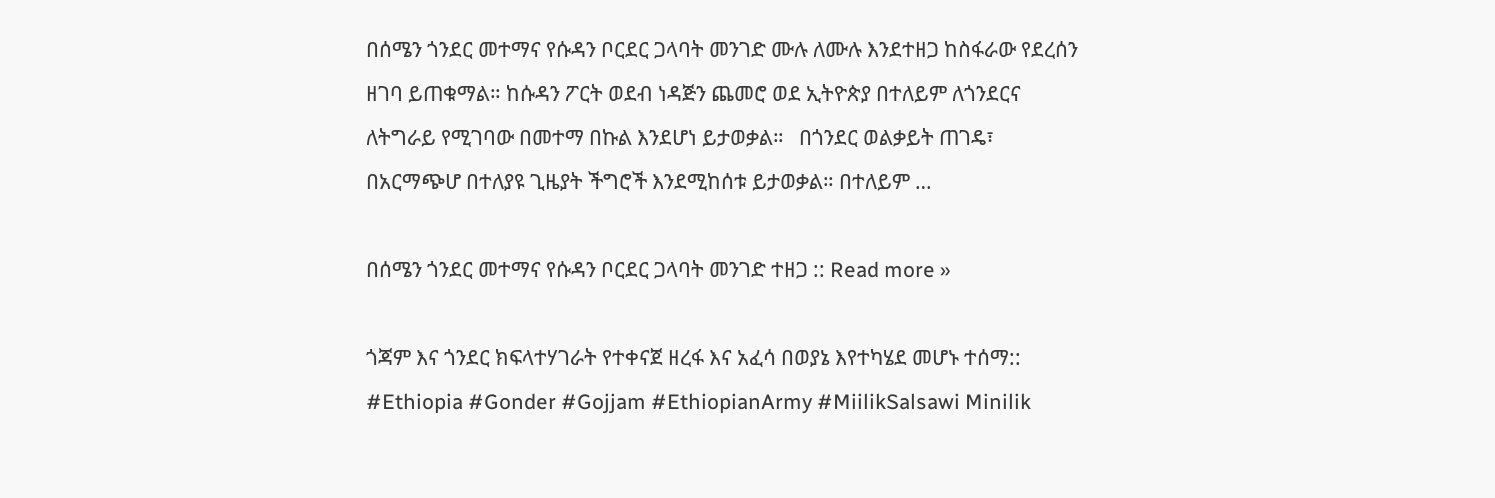በሰሜን ጎንደር መተማና የሱዳን ቦርደር ጋላባት መንገድ ሙሉ ለሙሉ እንደተዘጋ ከስፋራው የደረሰን ዘገባ ይጠቁማል። ከሱዳን ፖርት ወደብ ነዳጅን ጨመሮ ወደ ኢትዮጵያ በተለይም ለጎንደርና ለትግራይ የሚገባው በመተማ በኩል እንደሆነ ይታወቃል።   በጎንደር ወልቃይት ጠገዴ፣ በአርማጭሆ በተለያዩ ጊዜያት ችግሮች እንደሚከሰቱ ይታወቃል። በተለይም …

በሰሜን ጎንደር መተማና የሱዳን ቦርደር ጋላባት መንገድ ተዘጋ :: Read more »

ጎጃም እና ጎንደር ክፍላተሃገራት የተቀናጀ ዘረፋ እና አፈሳ በወያኔ እየተካሄደ መሆኑ ተሰማ:: #Ethiopia #Gonder #Gojjam #EthiopianArmy #MiilikSalsawi Minilik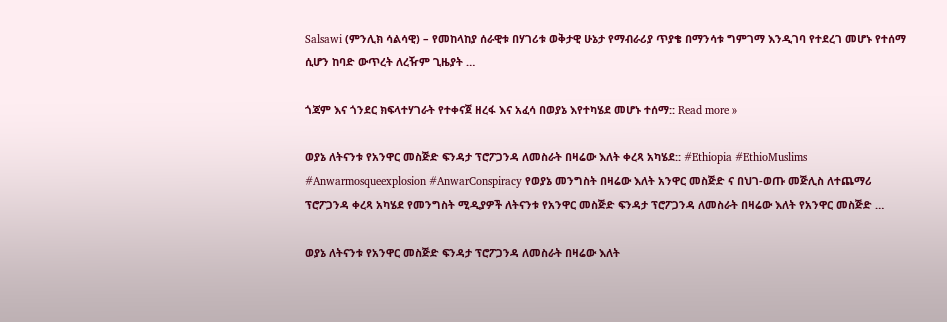Salsawi (ምንሊክ ሳልሳዊ) – የመከላከያ ሰራዊቱ በሃገሪቱ ወቅታዊ ሁኔታ የማብራሪያ ጥያቄ በማንሳቱ ግምገማ እንዲገባ የተደረገ መሆኑ የተሰማ ሲሆን ከባድ ውጥረት ለረዥም ጊዜያት …

ጎጃም እና ጎንደር ክፍላተሃገራት የተቀናጀ ዘረፋ እና አፈሳ በወያኔ እየተካሄደ መሆኑ ተሰማ:: Read more »

ወያኔ ለትናንቱ የአንዋር መስጅድ ፍንዳታ ፕሮፖጋንዳ ለመስራት በዛሬው እለት ቀረጻ አካሄደ:: #Ethiopia #EthioMuslims #Anwarmosqueexplosion #AnwarConspiracy የወያኔ መንግስት በዛሬው እለት አንዋር መስጅድ ና በህገ-ወጡ መጅሊስ ለተጨማሪ ፕሮፖጋንዳ ቀረጻ አካሄደ የመንግስት ሚዲያዎች ለትናንቱ የአንዋር መስጅድ ፍንዳታ ፕሮፖጋንዳ ለመስራት በዛሬው እለት የአንዋር መስጅድ …

ወያኔ ለትናንቱ የአንዋር መስጅድ ፍንዳታ ፕሮፖጋንዳ ለመስራት በዛሬው እለት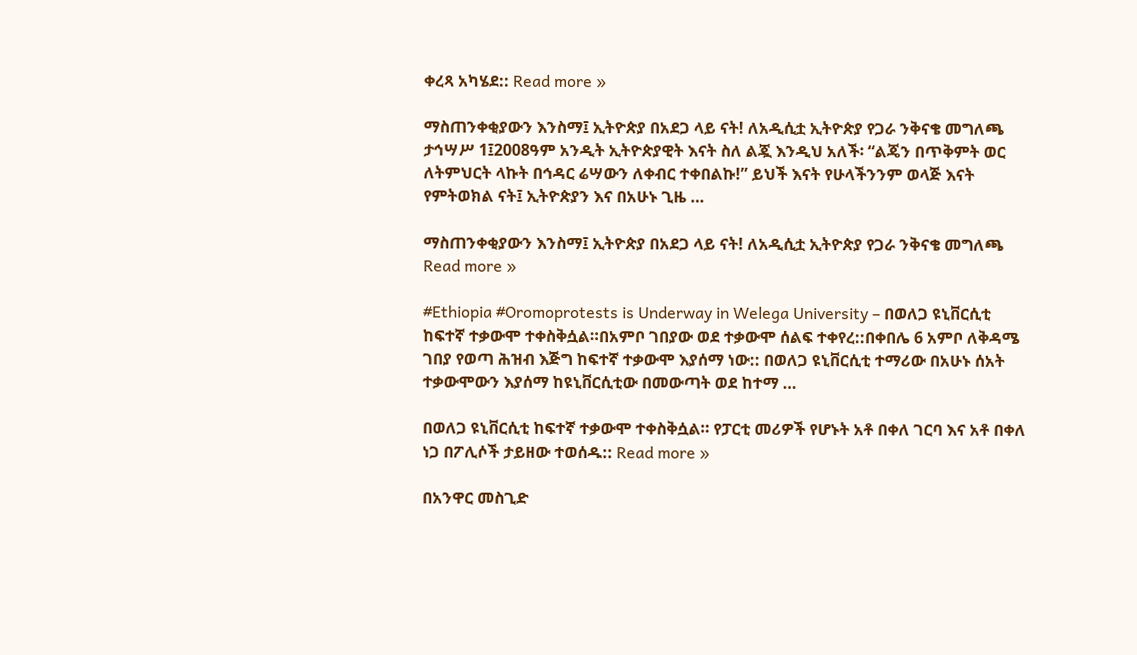ቀረጻ አካሄደ:: Read more »

ማስጠንቀቂያውን እንስማ፤ ኢትዮጵያ በአደጋ ላይ ናት! ለአዲሲቷ ኢትዮጵያ የጋራ ንቅናቄ መግለጫ ታኅሣሥ 1፤2008ዓም አንዲት ኢትዮጵያዊት እናት ስለ ልጇ እንዲህ አለች፡ “ልጄን በጥቅምት ወር ለትምህርት ላኩት በኅዳር ሬሣውን ለቀብር ተቀበልኩ!” ይህች እናት የሁላችንንም ወላጅ እናት የምትወክል ናት፤ ኢትዮጵያን እና በአሁኑ ጊዜ …

ማስጠንቀቂያውን እንስማ፤ ኢትዮጵያ በአደጋ ላይ ናት! ለአዲሲቷ ኢትዮጵያ የጋራ ንቅናቄ መግለጫ Read more »

#Ethiopia #Oromoprotests is Underway in Welega University – በወለጋ ዩኒቨርሲቲ ከፍተኛ ተቃውሞ ተቀስቅሷል።በአምቦ ገበያው ወደ ተቃውሞ ሰልፍ ተቀየረ::በቀበሌ 6 አምቦ ለቅዳሜ ገበያ የወጣ ሕዝብ እጅግ ከፍተኛ ተቃውሞ እያሰማ ነው:: በወለጋ ዩኒቨርሲቲ ተማሪው በአሁኑ ሰአት ተቃውሞውን እያሰማ ከዩኒቨርሲቲው በመውጣት ወደ ከተማ …

በወለጋ ዩኒቨርሲቲ ከፍተኛ ተቃውሞ ተቀስቅሷል። የፓርቲ መሪዎች የሆኑት አቶ በቀለ ገርባ እና አቶ በቀለ ነጋ በፖሊሶች ታይዘው ተወሰዱ:: Read more »

በአንዋር መስጊድ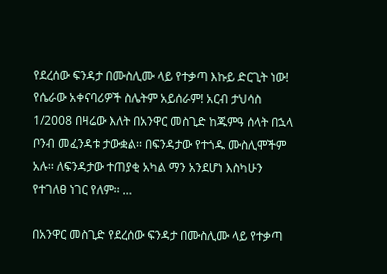የደረሰው ፍንዳታ በሙስሊሙ ላይ የተቃጣ እኩይ ድርጊት ነው! የሴራው አቀናባሪዎች ስሌትም አይሰራም! አርብ ታህሳስ 1/2008 በዛሬው እለት በአንዋር መስጊድ ከጁምዓ ሰላት በኋላ ቦንብ መፈንዳቱ ታውቋል፡፡ በፍንዳታው የተጎዱ ሙስሊሞችም አሉ፡፡ ለፍንዳታው ተጠያቂ አካል ማን አንደሆነ እስካሁን የተገለፀ ነገር የለም፡፡ …

በአንዋር መስጊድ የደረሰው ፍንዳታ በሙስሊሙ ላይ የተቃጣ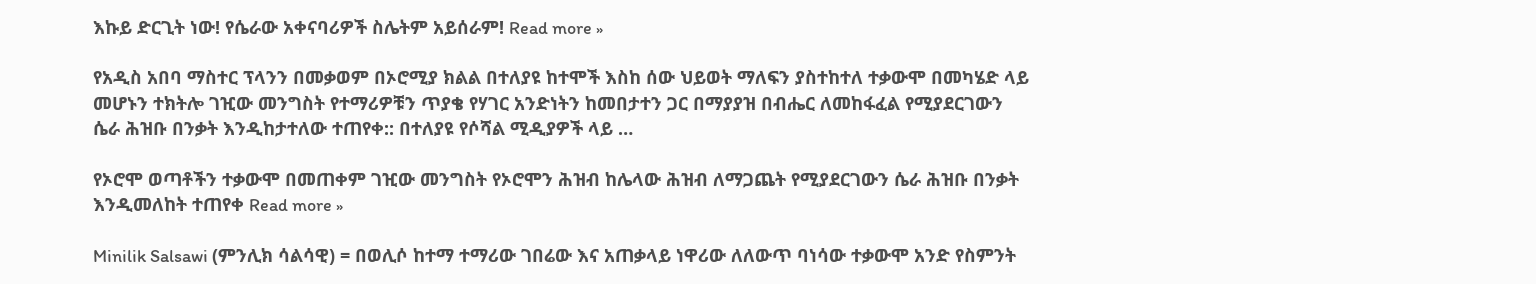እኩይ ድርጊት ነው! የሴራው አቀናባሪዎች ስሌትም አይሰራም! Read more »

የአዲስ አበባ ማስተር ፕላንን በመቃወም በኦሮሚያ ክልል በተለያዩ ከተሞች እስከ ሰው ህይወት ማለፍን ያስተከተለ ተቃውሞ በመካሄድ ላይ መሆኑን ተክትሎ ገዢው መንግስት የተማሪዎቹን ጥያቄ የሃገር አንድነትን ከመበታተን ጋር በማያያዝ በብሔር ለመከፋፈል የሚያደርገውን ሴራ ሕዝቡ በንቃት እንዲከታተለው ተጠየቀ:: በተለያዩ የሶሻል ሚዲያዎች ላይ …

የኦሮሞ ወጣቶችን ተቃውሞ በመጠቀም ገዢው መንግስት የኦሮሞን ሕዝብ ከሌላው ሕዝብ ለማጋጨት የሚያደርገውን ሴራ ሕዝቡ በንቃት እንዲመለከት ተጠየቀ Read more »

Minilik Salsawi (ምንሊክ ሳልሳዊ) = በወሊሶ ከተማ ተማሪው ገበሬው እና አጠቃላይ ነዋሪው ለለውጥ ባነሳው ተቃውሞ አንድ የስምንት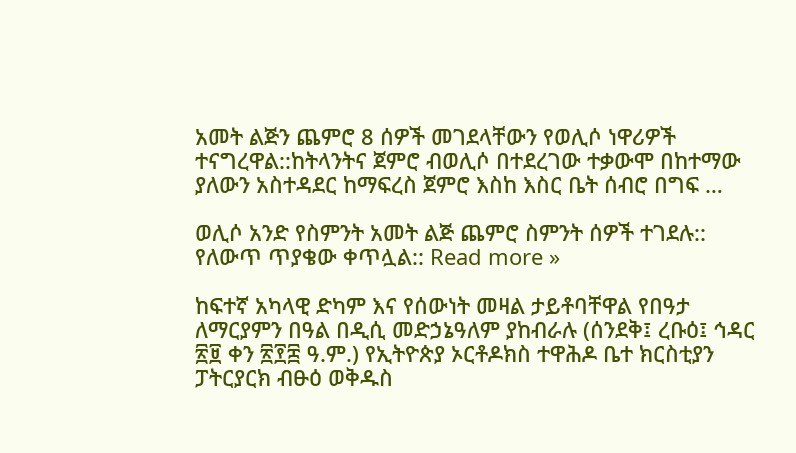አመት ልጅን ጨምሮ 8 ሰዎች መገደላቸውን የወሊሶ ነዋሪዎች ተናግረዋል::ከትላንትና ጀምሮ ብወሊሶ በተደረገው ተቃውሞ በከተማው ያለውን አስተዳደር ከማፍረስ ጀምሮ እስከ እስር ቤት ሰብሮ በግፍ …

ወሊሶ አንድ የስምንት አመት ልጅ ጨምሮ ስምንት ሰዎች ተገደሉ:: የለውጥ ጥያቄው ቀጥሏል:: Read more »

ከፍተኛ አካላዊ ድካም እና የሰውነት መዛል ታይቶባቸዋል የበዓታ ለማርያምን በዓል በዲሲ መድኃኔዓለም ያከብራሉ (ሰንደቅ፤ ረቡዕ፤ ኅዳር ፳፱ ቀን ፳፻፰ ዓ.ም.) የኢትዮጵያ ኦርቶዶክስ ተዋሕዶ ቤተ ክርስቲያን ፓትርያርክ ብፁዕ ወቅዱስ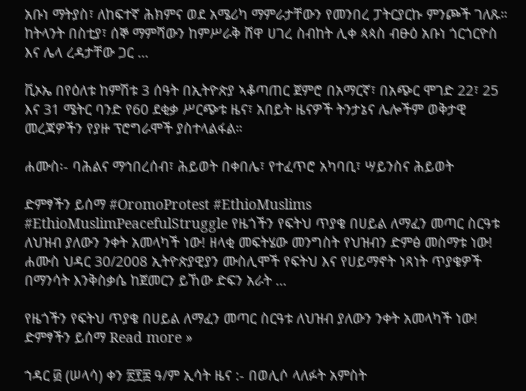አቡነ ማትያስ፣ ለከፍተኛ ሕክምና ወደ አሜሪካ ማምራታቸውን የመንበረ ፓትርያርኩ ምንጮች ገለጹ። ከትላንት በስቲያ፣ ሰኞ ማምሻውን ከምሥራቅ ሸዋ ሀገረ ስብከት ሊቀ ጳጳስ ብፁዕ አቡነ ጎርጎርዮስ እና ሌላ ረዳታቸው ጋር …

ቪኦኤ በየዕለቱ ከምሽቱ 3 ሰዓት በኢትዮጵያ ኣቆጣጠር ጀምሮ በአማርኛ፣ በአጭር ሞገድ 22፣ 25 እና 31 ሜትር ባንድ የ60 ደቂቃ ሥርጭቱ ዜና፣ አበይት ዜናዎች ትንታኔና ሌሎችም ወቅታዊ መረጃዎችን የያዙ ፕሮግራሞች ያስተላልፋል።

ሐሙስ፡- ባሕልና ማኅበረሰብ፣ ሕይወት በቀበሌ፣ የተፈጥሮ አካባቢ፣ ሣይንስና ሕይወት

ድምፃችን ይሰማ #OromoProtest #EthioMuslims #EthioMuslimPeacefulStruggle የዜጎችን የፍትህ ጥያቄ በሀይል ለማፈን መጣር ስርዓቱ ለህዝብ ያለውን ንቀት አመላካች ነው! ዘላቂ መፍትሄው መንግስት የህዝብን ድምፅ መስማቱ ነው! ሐሙስ ህዳር 30/2008 ኢትዮጵያዊያን ሙስሊሞች የፍትህ እና የሀይማኖት ነጻነት ጥያቄዎች በማንሳት እንቅስቃሴ ከጀመርን ይኸው ድፍን አራት …

የዜጎችን የፍትህ ጥያቄ በሀይል ለማፈን መጣር ስርዓቱ ለህዝብ ያለውን ንቀት አመላካች ነው! ድምፃችን ይሰማ Read more »

ኀዳር ፴ (ሠላሳ) ቀን ፳፻፰ ዓ/ም ኢሳት ዜና :- በወሊሶ ላለፉት አምስት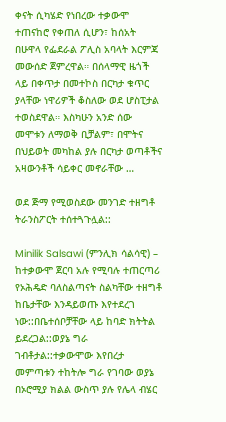ቀናት ሲካሄድ የነበረው ተቃውሞ ተጠናከሮ የቀጠለ ሲሆን፣ ከሰአት በሁዋላ የፌደራል ፖሊስ አባላት እርምጃ መውሰድ ጀምረዋል። በሰላማዊ ዜጎች ላይ በቀጥታ በመተኮስ በርካታ ቁጥር ያላቸው ነዋሪዎች ቆስለው ወደ ሆስፒታል ተወስደዋል። እስካሁን አንድ ሰው መሞቱን ለማወቅ ቢቻልም፣ በሞትና በህይወት መካከል ያሉ በርካታ ወጣቶችና አዛውንቶች ሳይቀር መኖራቸው …

ወደ ጅማ የሚወስደው መንገድ ተዘግቶ ትራንስፖርት ተሰተጓጉሏል::

Minilik Salsawi (ምንሊክ ሳልሳዊ) – ከተቃውሞ ጀርባ አሉ የሚባሉ ተጠርጣሪ የኦሕዴድ ባለስልጣናት ስልካቸው ተዘግቶ ከቤታቸው እንዳይወጡ እየተደረገ ነው::በቤተሰቦቻቸው ላይ ከባድ ክትትል ይደረጋል::ወያኔ ግራ ገብቶታል::ተቃውሞው እየበረታ መምጣቱን ተከትሎ ግራ የገባው ወያኔ በኦሮሚያ ክልል ውስጥ ያሉ የሌላ ብሄር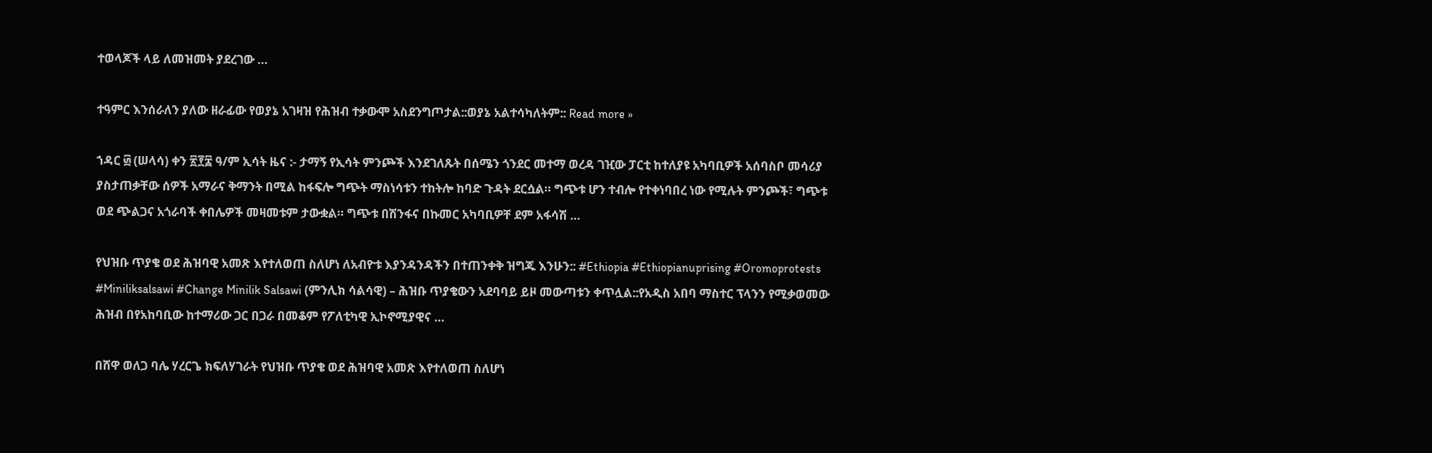ተወላጆች ላይ ለመዝመት ያደረገው …

ተዓምር እንሰራለን ያለው ዘራፊው የወያኔ አገዛዝ የሕዝብ ተቃውሞ አስደንግጦታል::ወያኔ አልተሳካለትም:: Read more »

ኀዳር ፴ (ሠላሳ) ቀን ፳፻፰ ዓ/ም ኢሳት ዜና :- ታማኝ የኢሳት ምንጮች እንደገለጹት በሰሜን ጎንደር መተማ ወረዳ ገዢው ፓርቲ ከተለያዩ አካባቢዎች አሰባስቦ መሳሪያ ያስታጠቃቸው ሰዎች አማራና ቅማንት በሚል ከፋፍሎ ግጭት ማስነሳቱን ተከትሎ ከባድ ጉዳት ደርሷል። ግጭቱ ሆን ተብሎ የተቀነባበረ ነው የሚሉት ምንጮች፣ ግጭቱ ወደ ጭልጋና አጎራባች ቀበሌዎች መዛመቱም ታውቋል። ግጭቱ በሽንፋና በኩመር አካባቢዎቸ ደም አፋሳሽ …

የህዝቡ ጥያቄ ወደ ሕዝባዊ አመጽ እየተለወጠ ስለሆነ ለአብዮቱ እያንዳንዳችን በተጠንቀቅ ዝግጁ እንሁን:: #Ethiopia #Ethiopianuprising #Oromoprotests #Miniliksalsawi #Change Minilik Salsawi (ምንሊክ ሳልሳዊ) – ሕዝቡ ጥያቄውን አደባባይ ይዞ መውጣቱን ቀጥሏል::የአዲስ አበባ ማስተር ፕላንን የሚቃወመው ሕዝብ በየአከባቢው ከተማሪው ጋር በጋራ በመቆም የፖለቲካዊ ኢኮኖሚያዊና …

በሸዋ ወለጋ ባሌ ሃረርጌ ክፍለሃገራት የህዝቡ ጥያቄ ወደ ሕዝባዊ አመጽ እየተለወጠ ስለሆነ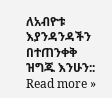ለአብዮቱ እያንዳንዳችን በተጠንቀቅ ዝግጁ እንሁን:: Read more »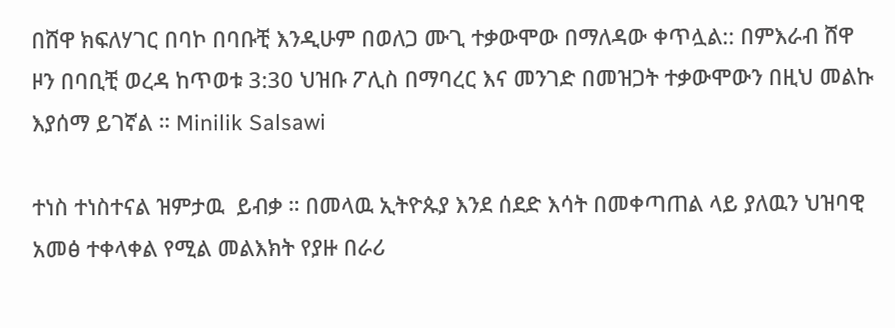በሸዋ ክፍለሃገር በባኮ በባቡቺ እንዲሁም በወለጋ ሙጊ ተቃውሞው በማለዳው ቀጥሏል:: በምእራብ ሸዋ ዞን በባቢቺ ወረዳ ከጥወቱ 3:30 ህዝቡ ፖሊስ በማባረር እና መንገድ በመዝጋት ተቃውሞውን በዚህ መልኩ እያሰማ ይገኛል ። Minilik Salsawi

ተነስ ተነስተናል ዝምታዉ  ይብቃ ። በመላዉ ኢትዮጱያ እንደ ሰደድ እሳት በመቀጣጠል ላይ ያለዉን ህዝባዊ አመፅ ተቀላቀል የሚል መልእክት የያዙ በራሪ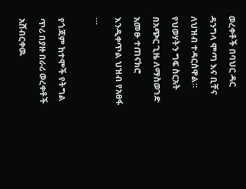ወረቀቶች በባህር ዳር ዳንግላ ሞጣ እና ቢቸና ለህዝብ ተዳርሰዋል። የህወሃትን ግፍ ስርአት በአጭር ጊዜ ለማስወገድ አመፁ ተጠናክሮ እንዲቀጥል ህዝብ የአፀፋ …

የጎጃም ከተሞች የትግል ጥሪ በያዙ በራሪ ወረቀቶች አሸብርቀዉ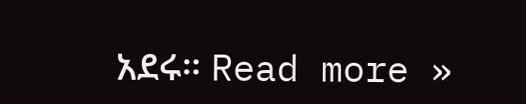አደሩ። Read more »